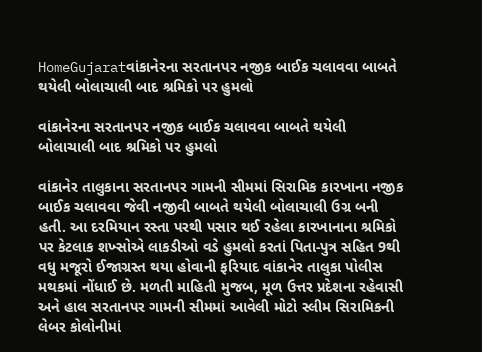HomeGujaratવાંકાનેરના સરતાનપર નજીક બાઈક ચલાવવા બાબતે થયેલી બોલાચાલી બાદ શ્રમિકો પર હુમલો

વાંકાનેરના સરતાનપર નજીક બાઈક ચલાવવા બાબતે થયેલી બોલાચાલી બાદ શ્રમિકો પર હુમલો

વાંકાનેર તાલુકાના સરતાનપર ગામની સીમમાં સિરામિક કારખાના નજીક બાઈક ચલાવવા જેવી નજીવી બાબતે થયેલી બોલાચાલી ઉગ્ર બની હતી. આ દરમિયાન રસ્તા પરથી પસાર થઈ રહેલા કારખાનાના શ્રમિકો પર કેટલાક શખ્સોએ લાકડીઓ વડે હુમલો કરતાં પિતા-પુત્ર સહિત 9થી વધુ મજૂરો ઈજાગ્રસ્ત થયા હોવાની ફરિયાદ વાંકાનેર તાલુકા પોલીસ મથકમાં નોંધાઈ છે. મળતી માહિતી મુજબ, મૂળ ઉત્તર પ્રદેશના રહેવાસી અને હાલ સરતાનપર ગામની સીમમાં આવેલી મોટો સ્લીમ સિરામિકની લેબર કોલોનીમાં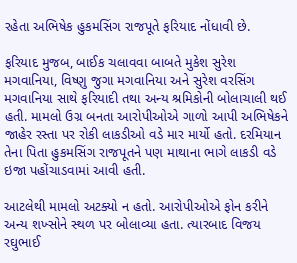રહેતા અભિષેક હુકમસિંગ રાજપૂતે ફરિયાદ નોંધાવી છે.

ફરિયાદ મુજબ, બાઈક ચલાવવા બાબતે મુકેશ સુરેશ મગવાનિયા, વિષ્ણુ જુગા મગવાનિયા અને સુરેશ વરસિંગ મગવાનિયા સાથે ફરિયાદી તથા અન્ય શ્રમિકોની બોલાચાલી થઈ હતી. મામલો ઉગ્ર બનતા આરોપીઓએ ગાળો આપી અભિષેકને જાહેર રસ્તા પર રોકી લાકડીઓ વડે માર માર્યો હતો. દરમિયાન તેના પિતા હુકમસિંગ રાજપૂતને પણ માથાના ભાગે લાકડી વડે ઇજા પહોંચાડવામાં આવી હતી.

આટલેથી મામલો અટક્યો ન હતો. આરોપીઓએ ફોન કરીને અન્ય શખ્સોને સ્થળ પર બોલાવ્યા હતા. ત્યારબાદ વિજય રઘુભાઈ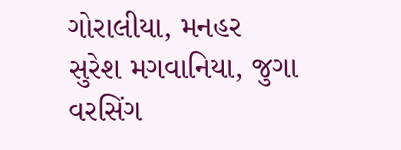ગોરાલીયા, મનહર સુરેશ મગવાનિયા, જુગા વરસિંગ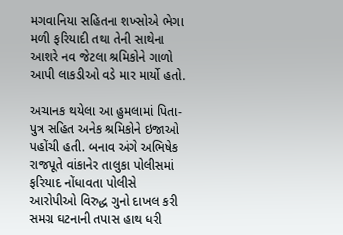મગવાનિયા સહિતના શખ્સોએ ભેગા મળી ફરિયાદી તથા તેની સાથેના આશરે નવ જેટલા શ્રમિકોને ગાળો આપી લાકડીઓ વડે માર માર્યો હતો.

અચાનક થયેલા આ હુમલામાં પિતા-પુત્ર સહિત અનેક શ્રમિકોને ઇજાઓ પહોંચી હતી. બનાવ અંગે અભિષેક રાજપૂતે વાંકાનેર તાલુકા પોલીસમાં ફરિયાદ નોંધાવતા પોલીસે આરોપીઓ વિરુદ્ધ ગુનો દાખલ કરી સમગ્ર ઘટનાની તપાસ હાથ ધરી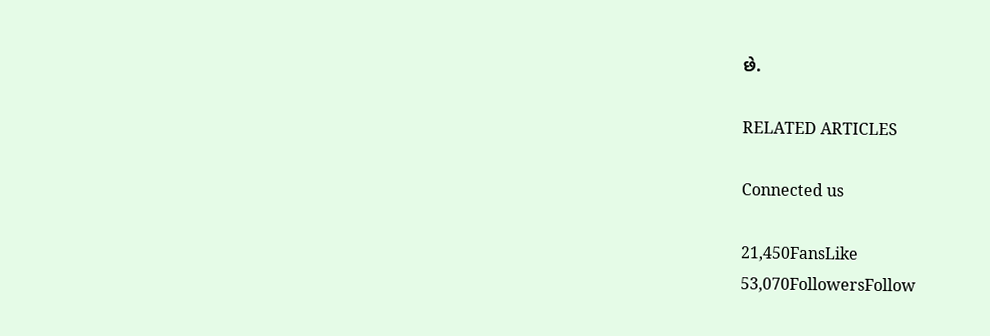છે.

RELATED ARTICLES

Connected us

21,450FansLike
53,070FollowersFollow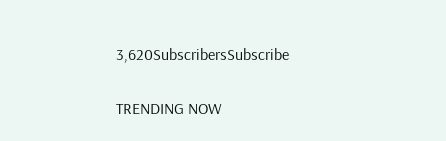3,620SubscribersSubscribe

TRENDING NOW